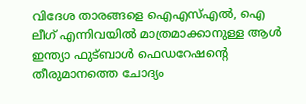വിദേശ താരങ്ങളെ ഐഎസ്എൽ, ഐ ലീഗ് എന്നിവയിൽ മാത്രമാക്കാനുള്ള ആൾ ഇന്ത്യാ ഫുട്ബാൾ ഫെഡറേഷൻ്റെ തീരുമാനത്തെ ചോദ്യം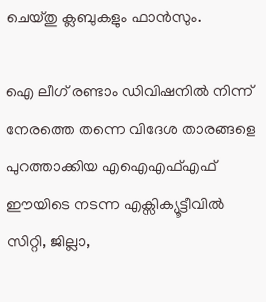ചെയ്തു ക്ലബുകളും ഫാൻസും.

ഐ ലീഗ് രണ്ടാം ഡിവിഷനിൽ നിന്ന് നേരത്തെ തന്നെ വിദേശ താരങ്ങളെ  പുറത്താക്കിയ എഐഎഫ്എഫ് ഈയിടെ നടന്ന എക്സിക്യൂട്ടീവിൽ സിറ്റി, ജില്ലാ,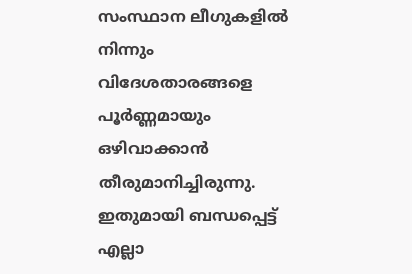സംസ്ഥാന ലീഗുകളിൽ നിന്നും വിദേശതാരങ്ങളെ പൂർണ്ണമായും ഒഴിവാക്കാൻ തീരുമാനിച്ചിരുന്നു. ഇതുമായി ബന്ധപ്പെട്ട് എല്ലാ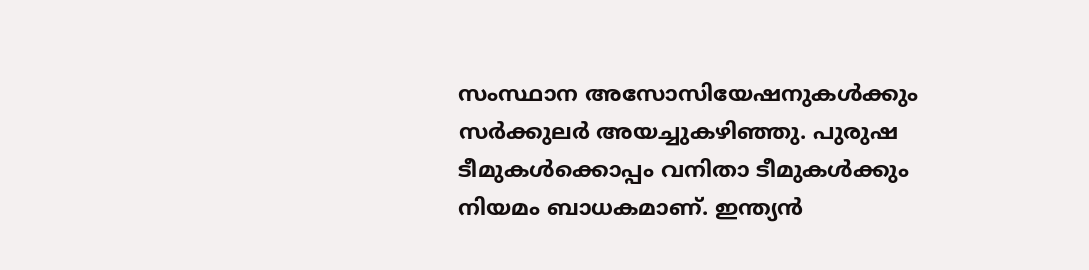സംസ്ഥാന അസോസിയേഷനുകൾക്കും സർക്കുലർ അയച്ചുകഴിഞ്ഞു. പുരുഷ ടീമുകൾക്കൊപ്പം വനിതാ ടീമുകൾക്കും നിയമം ബാധകമാണ്. ഇന്ത്യൻ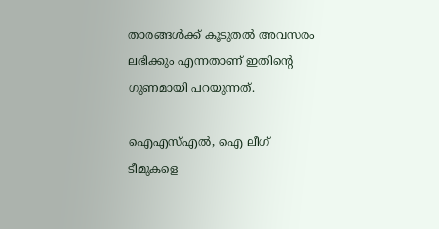താരങ്ങൾക്ക് കൂടുതൽ അവസരം ലഭിക്കും എന്നതാണ് ഇതിൻ്റെ ഗുണമായി പറയുന്നത്.

ഐഎസ്എൽ, ഐ ലീഗ് ടീമുകളെ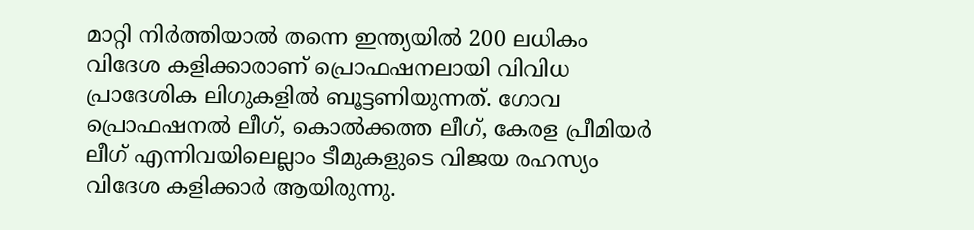മാറ്റി നിർത്തിയാൽ തന്നെ ഇന്ത്യയിൽ 200 ലധികം വിദേശ കളിക്കാരാണ് പ്രൊഫഷനലായി വിവിധ പ്രാദേശിക ലിഗുകളിൽ ബൂട്ടണിയുന്നത്. ഗോവ പ്രൊഫഷനൽ ലീഗ്, കൊൽക്കത്ത ലീഗ്, കേരള പ്രീമിയർ ലീഗ് എന്നിവയിലെല്ലാം ടീമുകളുടെ വിജയ രഹസ്യം വിദേശ കളിക്കാർ ആയിരുന്നു.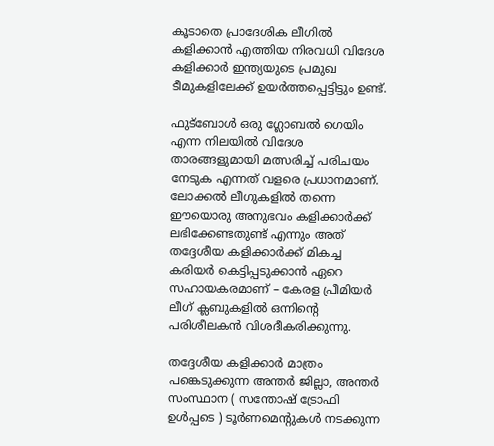കൂടാതെ പ്രാദേശിക ലീഗിൽ കളിക്കാൻ എത്തിയ നിരവധി വിദേശ കളിക്കാർ ഇന്ത്യയുടെ പ്രമുഖ ടീമുകളിലേക്ക് ഉയർത്തപ്പെട്ടിട്ടും ഉണ്ട്.

ഫുട്ബോൾ ഒരു ഗ്ലോബൽ ഗെയിം എന്ന നിലയിൽ വിദേശ താരങ്ങളുമായി മത്സരിച്ച് പരിചയം നേടുക എന്നത് വളരെ പ്രധാനമാണ്. ലോക്കൽ ലീഗുകളിൽ തന്നെ ഈയൊരു അനുഭവം കളിക്കാർക്ക് ലഭിക്കേണ്ടതുണ്ട് എന്നും അത് തദ്ദേശീയ കളിക്കാർക്ക് മികച്ച കരിയർ കെട്ടിപ്പടുക്കാൻ ഏറെ സഹായകരമാണ് – കേരള പ്രീമിയർ ലീഗ് ക്ലബുകളിൽ ഒന്നിൻ്റെ പരിശീലകൻ വിശദീകരിക്കുന്നു.

തദ്ദേശീയ കളിക്കാർ മാത്രം പങ്കെടുക്കുന്ന അന്തർ ജില്ലാ, അന്തർ സംസ്ഥാന ( സന്തോഷ് ട്രോഫി ഉൾപ്പടെ ) ടൂർണമെൻ്റുകൾ നടക്കുന്ന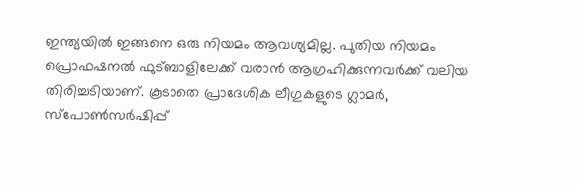ഇന്ത്യയിൽ ഇങ്ങനെ ഒരു നിയമം ആവശ്യമില്ല. പുതിയ നിയമം പ്രൊഫഷനൽ ഫുട്ബാളിലേക്ക് വരാൻ ആഗ്രഹിക്കുന്നവർക്ക് വലിയ തിരിച്ചടിയാണ്. കൂടാതെ പ്രാദേശിക ലീഗുകളുടെ ഗ്ലാമർ, സ്പോൺസർഷിപ്പ്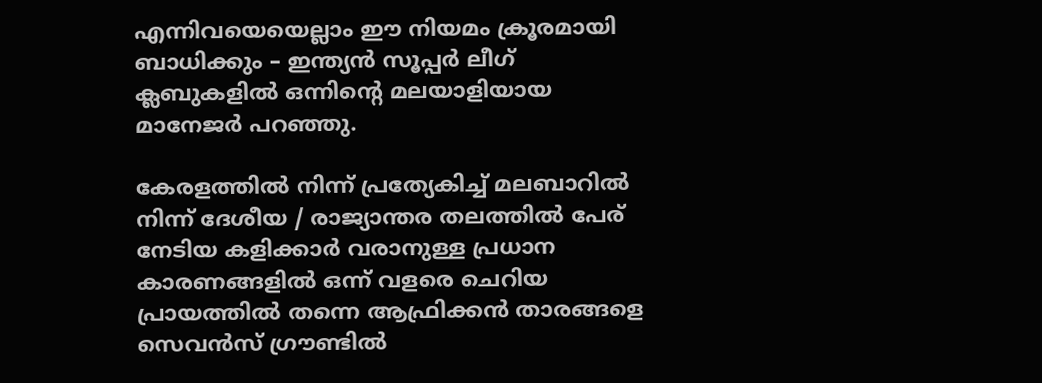എന്നിവയെയെല്ലാം ഈ നിയമം ക്രൂരമായി ബാധിക്കും – ഇന്ത്യൻ സൂപ്പർ ലീഗ് ക്ലബുകളിൽ ഒന്നിൻ്റെ മലയാളിയായ മാനേജർ പറഞ്ഞു.

കേരളത്തിൽ നിന്ന് പ്രത്യേകിച്ച് മലബാറിൽ നിന്ന് ദേശീയ / രാജ്യാന്തര തലത്തിൽ പേര് നേടിയ കളിക്കാർ വരാനുള്ള പ്രധാന കാരണങ്ങളിൽ ഒന്ന് വളരെ ചെറിയ പ്രായത്തിൽ തന്നെ ആഫ്രിക്കൻ താരങ്ങളെ സെവൻസ് ഗ്രൗണ്ടിൽ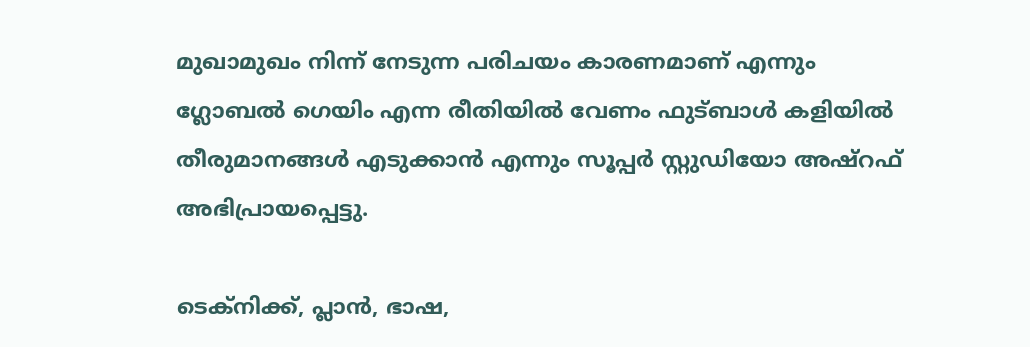മുഖാമുഖം നിന്ന് നേടുന്ന പരിചയം കാരണമാണ് എന്നും ഗ്ലോബൽ ഗെയിം എന്ന രീതിയിൽ വേണം ഫുട്ബാൾ കളിയിൽ തീരുമാനങ്ങൾ എടുക്കാൻ എന്നും സൂപ്പർ സ്റ്റുഡിയോ അഷ്റഫ് അഭിപ്രായപ്പെട്ടു.

ടെക്നിക്ക്, പ്ലാൻ, ഭാഷ,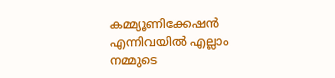കമ്മ്യൂണിക്കേഷൻ എന്നിവയിൽ എല്ലാം നമ്മുടെ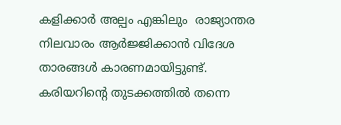കളിക്കാർ അല്പം എങ്കിലും  രാജ്യാന്തര നിലവാരം ആർജ്ജിക്കാൻ വിദേശ താരങ്ങൾ കാരണമായിട്ടുണ്ട്. കരിയറിൻ്റെ തുടക്കത്തിൽ തന്നെ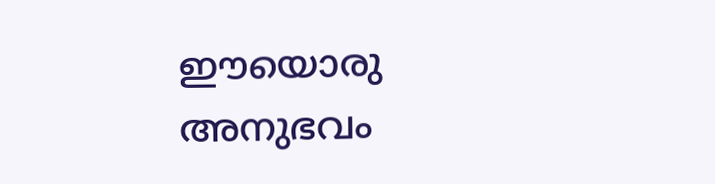ഈയൊരു അനുഭവം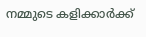നമ്മുടെ കളിക്കാർക്ക്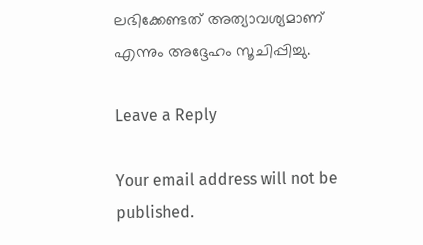ലഭിക്കേണ്ടത് അത്യാവശ്യമാണ് എന്നും അദ്ദേഹം സൂചിപ്പിച്ചു.

Leave a Reply

Your email address will not be published.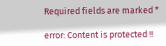Required fields are marked *

error: Content is protected !!